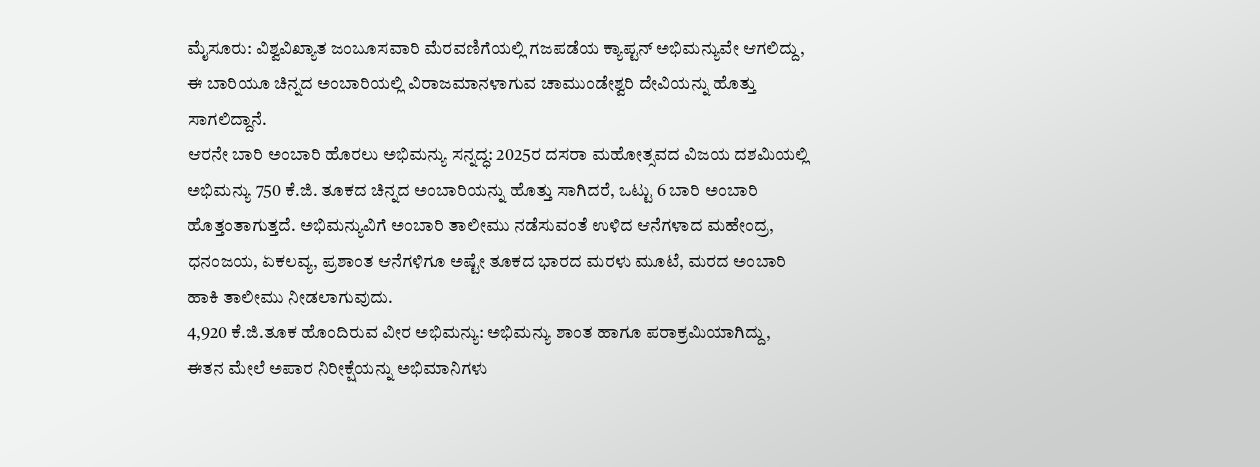ಮೈಸೂರು: ವಿಶ್ವವಿಖ್ಯಾತ ಜಂಬೂಸವಾರಿ ಮೆರವಣಿಗೆಯಲ್ಲಿ ಗಜಪಡೆಯ ಕ್ಯಾಪ್ಟನ್ ಅಭಿಮನ್ಯುವೇ ಆಗಲಿದ್ದು, ಈ ಬಾರಿಯೂ ಚಿನ್ನದ ಅಂಬಾರಿಯಲ್ಲಿ ವಿರಾಜಮಾನಳಾಗುವ ಚಾಮುಂಡೇಶ್ವರಿ ದೇವಿಯನ್ನು ಹೊತ್ತು ಸಾಗಲಿದ್ದಾನೆ.
ಆರನೇ ಬಾರಿ ಅಂಬಾರಿ ಹೊರಲು ಅಭಿಮನ್ಯು ಸನ್ನದ್ಧ: 2025ರ ದಸರಾ ಮಹೋತ್ಸವದ ವಿಜಯ ದಶಮಿಯಲ್ಲಿ ಅಭಿಮನ್ಯು 750 ಕೆ.ಜಿ. ತೂಕದ ಚಿನ್ನದ ಅಂಬಾರಿಯನ್ನು ಹೊತ್ತು ಸಾಗಿದರೆ, ಒಟ್ಟು 6 ಬಾರಿ ಅಂಬಾರಿ ಹೊತ್ತಂತಾಗುತ್ತದೆ. ಅಭಿಮನ್ಯುವಿಗೆ ಅಂಬಾರಿ ತಾಲೀಮು ನಡೆಸುವಂತೆ ಉಳಿದ ಆನೆಗಳಾದ ಮಹೇಂದ್ರ, ಧನಂಜಯ, ಏಕಲವ್ಯ, ಪ್ರಶಾಂತ ಆನೆಗಳಿಗೂ ಅಷ್ಟೇ ತೂಕದ ಭಾರದ ಮರಳು ಮೂಟೆ, ಮರದ ಅಂಬಾರಿ ಹಾಕಿ ತಾಲೀಮು ನೀಡಲಾಗುವುದು.
4,920 ಕೆ.ಜಿ.ತೂಕ ಹೊಂದಿರುವ ವೀರ ಅಭಿಮನ್ಯು: ಅಭಿಮನ್ಯು ಶಾಂತ ಹಾಗೂ ಪರಾಕ್ರಮಿಯಾಗಿದ್ದು, ಈತನ ಮೇಲೆ ಅಪಾರ ನಿರೀಕ್ಷೆಯನ್ನು ಅಭಿಮಾನಿಗಳು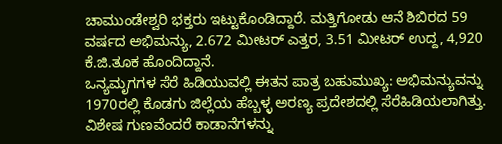ಚಾಮುಂಡೇಶ್ವರಿ ಭಕ್ತರು ಇಟ್ಟುಕೊಂಡಿದ್ದಾರೆ. ಮತ್ತಿಗೋಡು ಆನೆ ಶಿಬಿರದ 59 ವರ್ಷದ ಅಭಿಮನ್ಯು, 2.672 ಮೀಟರ್ ಎತ್ತರ, 3.51 ಮೀಟರ್ ಉದ್ದ, 4,920 ಕೆ.ಜಿ.ತೂಕ ಹೊಂದಿದ್ದಾನೆ.
ಒನ್ಯಮೃಗಗಳ ಸೆರೆ ಹಿಡಿಯುವಲ್ಲಿ ಈತನ ಪಾತ್ರ ಬಹುಮುಖ್ಯ: ಅಭಿಮನ್ಯುವನ್ನು 1970ರಲ್ಲಿ ಕೊಡಗು ಜಿಲ್ಲೆಯ ಹೆಬ್ಬಳ್ಳ ಅರಣ್ಯ ಪ್ರದೇಶದಲ್ಲಿ ಸೆರೆಹಿಡಿಯಲಾಗಿತ್ತು. ವಿಶೇಷ ಗುಣವೆಂದರೆ ಕಾಡಾನೆಗಳನ್ನು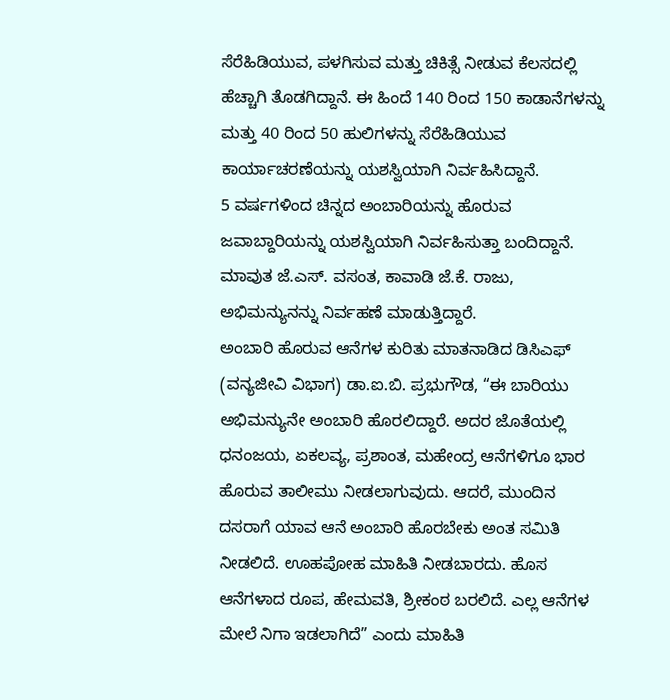ಸೆರೆಹಿಡಿಯುವ, ಪಳಗಿಸುವ ಮತ್ತು ಚಿಕಿತ್ಸೆ ನೀಡುವ ಕೆಲಸದಲ್ಲಿ ಹೆಚ್ಚಾಗಿ ತೊಡಗಿದ್ದಾನೆ. ಈ ಹಿಂದೆ 140 ರಿಂದ 150 ಕಾಡಾನೆಗಳನ್ನು ಮತ್ತು 40 ರಿಂದ 50 ಹುಲಿಗಳನ್ನು ಸೆರೆಹಿಡಿಯುವ ಕಾರ್ಯಾಚರಣೆಯನ್ನು ಯಶಸ್ವಿಯಾಗಿ ನಿರ್ವಹಿಸಿದ್ದಾನೆ.
5 ವರ್ಷಗಳಿಂದ ಚಿನ್ನದ ಅಂಬಾರಿಯನ್ನು ಹೊರುವ ಜವಾಬ್ದಾರಿಯನ್ನು ಯಶಸ್ವಿಯಾಗಿ ನಿರ್ವಹಿಸುತ್ತಾ ಬಂದಿದ್ದಾನೆ. ಮಾವುತ ಜೆ.ಎಸ್. ವಸಂತ, ಕಾವಾಡಿ ಜೆ.ಕೆ. ರಾಜು, ಅಭಿಮನ್ಯುನನ್ನು ನಿರ್ವಹಣೆ ಮಾಡುತ್ತಿದ್ದಾರೆ.
ಅಂಬಾರಿ ಹೊರುವ ಆನೆಗಳ ಕುರಿತು ಮಾತನಾಡಿದ ಡಿಸಿಎಫ್ (ವನ್ಯಜೀವಿ ವಿಭಾಗ) ಡಾ.ಐ.ಬಿ. ಪ್ರಭುಗೌಡ, “ಈ ಬಾರಿಯು ಅಭಿಮನ್ಯುನೇ ಅಂಬಾರಿ ಹೊರಲಿದ್ದಾರೆ. ಅದರ ಜೊತೆಯಲ್ಲಿ ಧನಂಜಯ, ಏಕಲವ್ಯ, ಪ್ರಶಾಂತ, ಮಹೇಂದ್ರ ಆನೆಗಳಿಗೂ ಭಾರ ಹೊರುವ ತಾಲೀಮು ನೀಡಲಾಗುವುದು. ಆದರೆ, ಮುಂದಿನ ದಸರಾಗೆ ಯಾವ ಆನೆ ಅಂಬಾರಿ ಹೊರಬೇಕು ಅಂತ ಸಮಿತಿ ನೀಡಲಿದೆ. ಊಹಪೋಹ ಮಾಹಿತಿ ನೀಡಬಾರದು. ಹೊಸ ಆನೆಗಳಾದ ರೂಪ, ಹೇಮವತಿ, ಶ್ರೀಕಂಠ ಬರಲಿದೆ. ಎಲ್ಲ ಆನೆಗಳ ಮೇಲೆ ನಿಗಾ ಇಡಲಾಗಿದೆ” ಎಂದು ಮಾಹಿತಿ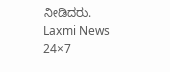ನೀಡಿದರು.
Laxmi News 24×7